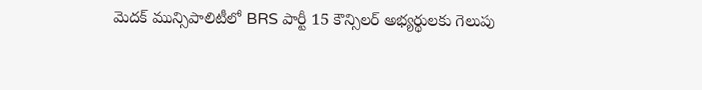మెదక్ మున్సిపాలిటీలో BRS పార్టీ 15 కౌన్సిలర్ అభ్యర్థులకు గెలుపు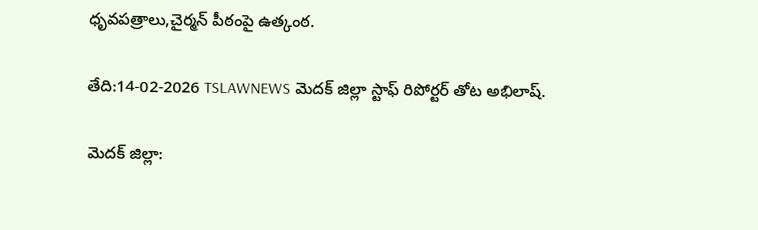ధృవపత్రాలు,చైర్మన్ పీఠంపై ఉత్కంఠ.

తేది:14-02-2026 TSLAWNEWS మెదక్ జిల్లా స్టాఫ్ రిపోర్టర్ తోట అభిలాష్.

మెదక్ జిల్లా: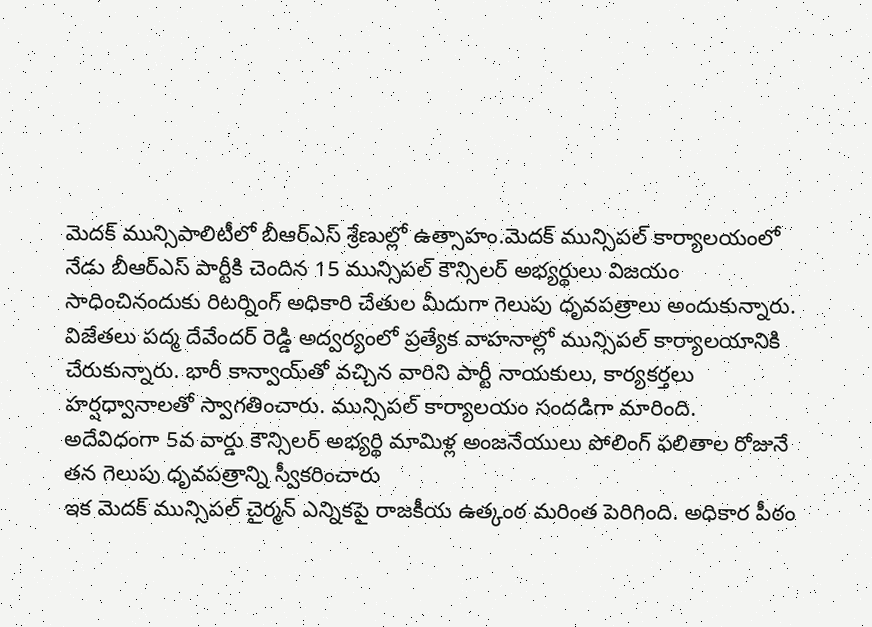మెదక్ మున్సిపాలిటీలో బీఆర్ఎస్ శ్రేణుల్లో ఉత్సాహం.మెదక్ మున్సిపల్ కార్యాలయంలో నేడు బీఆర్ఎస్ పార్టీకి చెందిన 15 మున్సిపల్ కౌన్సిలర్ అభ్యర్థులు విజయం సాధించినందుకు రిటర్నింగ్ అధికారి చేతుల మీదుగా గెలుపు ధృవపత్రాలు అందుకున్నారు.
విజేతలు పద్మ దేవేందర్ రెడ్డి అద్వర్యంలో ప్రత్యేక వాహనాల్లో మున్సిపల్ కార్యాలయానికి చేరుకున్నారు. భారీ కాన్వాయ్‌తో వచ్చిన వారిని పార్టీ నాయకులు, కార్యకర్తలు హర్షధ్వానాలతో స్వాగతించారు. మున్సిపల్ కార్యాలయం సందడిగా మారింది.
అదేవిధంగా 5వ వార్డు కౌన్సిలర్ అభ్యర్థి మామిళ్ల అంజనేయులు పోలింగ్ ఫలితాల రోజునే తన గెలుపు ధృవపత్రాన్ని స్వీకరించారు
ఇక మెదక్ మున్సిపల్ చైర్మన్ ఎన్నికపై రాజకీయ ఉత్కంఠ మరింత పెరిగింది. అధికార పీఠం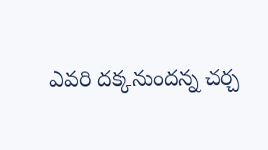ఎవరి దక్కనుందన్న చర్చ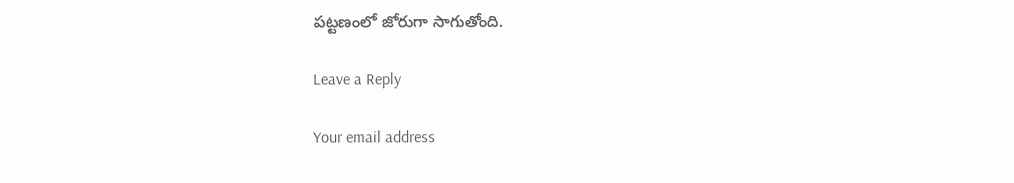పట్టణంలో జోరుగా సాగుతోంది.

Leave a Reply

Your email address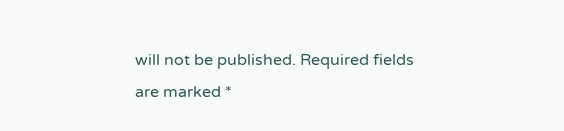will not be published. Required fields are marked *